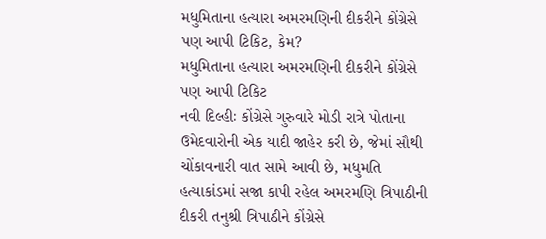મધુમિતાના હત્યારા અમરમણિની દીકરીને કોંગ્રેસે પણ આપી ટિકિટ, કેમ?
મધુમિતાના હત્યારા અમરમણિની દીકરીને કોંગ્રેસે પણ આપી ટિકિટ
નવી દિલ્હીઃ કોંગ્રેસે ગુરુવારે મોડી રાત્રે પોતાના ઉમેદવારોની એક યાદી જાહેર કરી છે, જેમાં સૌથી ચોંકાવનારી વાત સામે આવી છે, મધુમતિ હત્યાકાંડમાં સજા કાપી રહેલ અમરમણિ ત્રિપાઠીની દીકરી તનુશ્રી ત્રિપાઠીને કોંગ્રેસે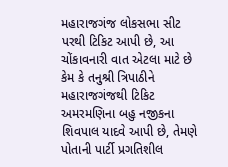મહારાજગંજ લોકસભા સીટ પરથી ટિકિટ આપી છે, આ ચોંકાવનારી વાત એટલા માટે છે કેમ કે તનુશ્રી ત્રિપાઠીને મહારાજગંજથી ટિકિટ અમરમણિના બહુ નજીકના શિવપાલ યાદવે આપી છે, તેમણે પોતાની પાર્ટી પ્રગતિશીલ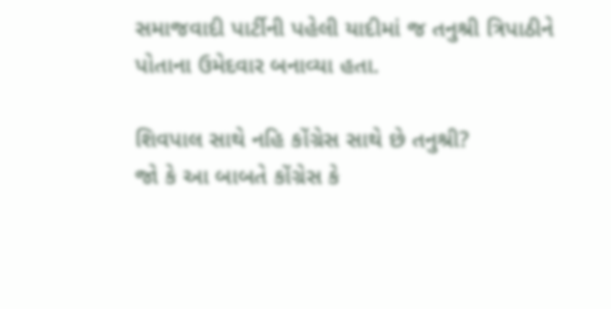સમાજવાદી પાર્ટીની પહેલી યાદીમાં જ તનુશ્રી ત્રિપાઠીને પોતાના ઉમેદવાર બનાવ્યા હતા.

શિવપાલ સાથે નહિ કોંગ્રેસ સાથે છે તનુશ્રી?
જો કે આ બાબતે કોંગ્રેસ કે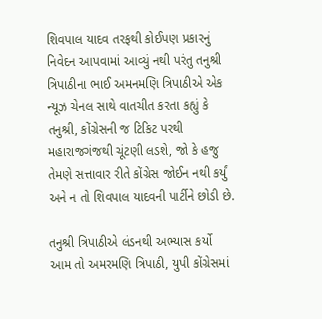શિવપાલ યાદવ તરફથી કોઈપણ પ્રકારનું નિવેદન આપવામાં આવ્યું નથી પરંતુ તનુશ્રી ત્રિપાઠીના ભાઈ અમનમણિ ત્રિપાઠીએ એક ન્યૂઝ ચેનલ સાથે વાતચીત કરતા કહ્યું કે તનુશ્રી, કોંગ્રેસની જ ટિકિટ પરથી મહારાજગંજથી ચૂંટણી લડશે, જો કે હજુ તેમણે સત્તાવાર રીતે કોંગ્રેસ જોઈન નથી કર્યું અને ન તો શિવપાલ યાદવની પાર્ટીને છોડી છે.

તનુશ્રી ત્રિપાઠીએ લંડનથી અભ્યાસ કર્યો
આમ તો અમરમણિ ત્રિપાઠી, યુપી કોંગ્રેસમાં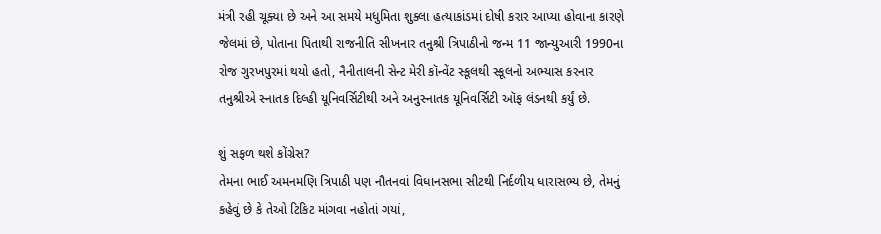મંત્રી રહી ચૂક્યા છે અને આ સમયે મધુમિતા શુક્લા હત્યાકાંડમાં દોષી કરાર આપ્યા હોવાના કારણે જેલમાં છે, પોતાના પિતાથી રાજનીતિ સીખનાર તનુશ્રી ત્રિપાઠીનો જન્મ 11 જાન્યુઆરી 1990ના રોજ ગુરખપુરમાં થયો હતો, નૈનીતાલની સેન્ટ મેરી કૉન્વેંટ સ્કૂલથી સ્કૂલનો અભ્યાસ કરનાર તનુશ્રીએ સ્નાતક દિલ્હી યૂનિવર્સિટીથી અને અનુસ્નાતક યૂનિવર્સિટી ઑફ લંડનથી કર્યું છે.

શું સફળ થશે કોંગ્રેસ?
તેમના ભાઈ અમનમણિ ત્રિપાઠી પણ નૌતનવાં વિધાનસભા સીટથી નિર્દળીય ધારાસભ્ય છે, તેમનું કહેવું છે કે તેઓ ટિકિટ માંગવા નહોતાં ગયાં,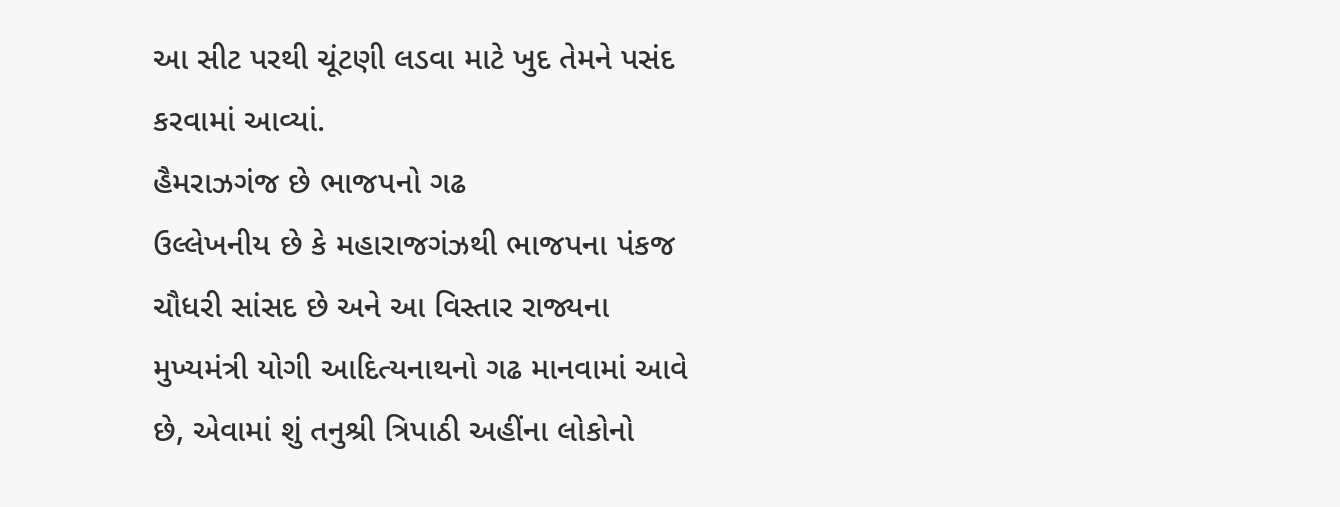આ સીટ પરથી ચૂંટણી લડવા માટે ખુદ તેમને પસંદ કરવામાં આવ્યાં.
હૈમરાઝગંજ છે ભાજપનો ગઢ
ઉલ્લેખનીય છે કે મહારાજગંઝથી ભાજપના પંકજ ચૌધરી સાંસદ છે અને આ વિસ્તાર રાજ્યના મુખ્યમંત્રી યોગી આદિત્યનાથનો ગઢ માનવામાં આવે છે, એવામાં શું તનુશ્રી ત્રિપાઠી અહીંના લોકોનો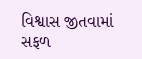વિશ્વાસ જીતવામાં સફળ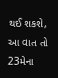થઈ શકશે, આ વાત તો 23મેના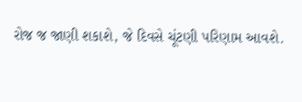રોજ જ જાણી શકાશે, જે દિવસે ચૂંટણી પરિણામ આવશે.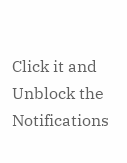Click it and Unblock the Notifications